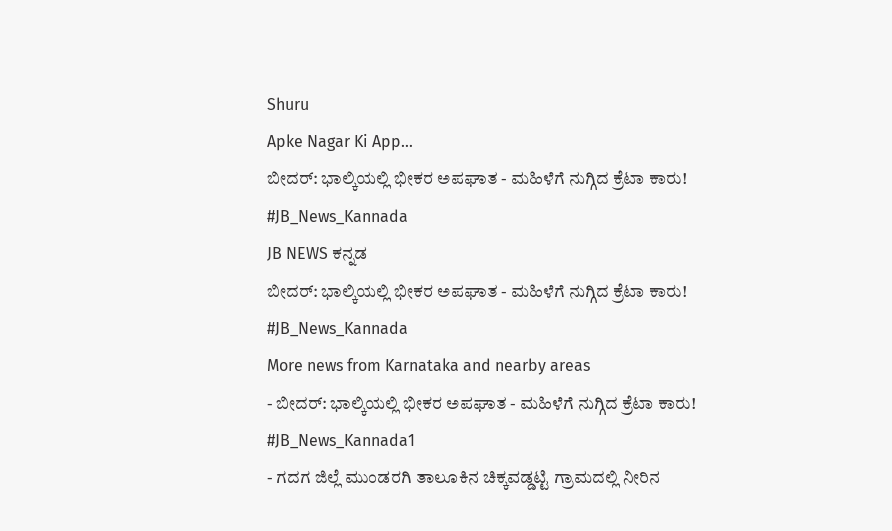Shuru
Apke Nagar Ki App…
ಬೀದರ್: ಭಾಲ್ಕಿಯಲ್ಲಿ ಭೀಕರ ಅಪಘಾತ - ಮಹಿಳೆಗೆ ನುಗ್ಗಿದ ಕ್ರೆಟಾ ಕಾರು! #JB_News_Kannada
JB NEWS ಕನ್ನಡ
ಬೀದರ್: ಭಾಲ್ಕಿಯಲ್ಲಿ ಭೀಕರ ಅಪಘಾತ - ಮಹಿಳೆಗೆ ನುಗ್ಗಿದ ಕ್ರೆಟಾ ಕಾರು! #JB_News_Kannada
More news from Karnataka and nearby areas
- ಬೀದರ್: ಭಾಲ್ಕಿಯಲ್ಲಿ ಭೀಕರ ಅಪಘಾತ - ಮಹಿಳೆಗೆ ನುಗ್ಗಿದ ಕ್ರೆಟಾ ಕಾರು! #JB_News_Kannada1
- ಗದಗ ಜಿಲ್ಲೆ ಮುಂಡರಗಿ ತಾಲೂಕಿನ ಚಿಕ್ಕವಡ್ಡಟ್ಟಿ ಗ್ರಾಮದಲ್ಲಿ ನೀರಿನ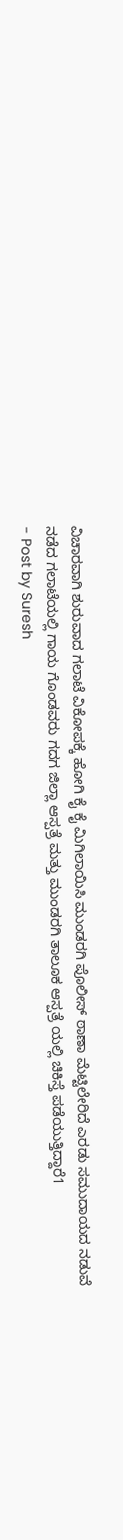ವಿಚಾರವಾಗಿ ಶುರುವಾದ ಗಲಾಟೆ ವಿಕೋಪಕ್ಕೆ ಹೋಗಿ ಕೈ ಕೈ ಮಿಗಿಲಾಯಿಸಿ ಮುಂಡರಗಿ ಪೊಲೀಸ್ ಠಾಣಾ ಮೆಟ್ಟಿಲೇರಿದೆ ಎರಡು ಸಮುದಾಯದ ನಡುವೆ ನಡೆದ ಗಲಾಟೆಯಲ್ಲಿ ಗಾಯ ಗೊಂಡವರು ಗದಗ ಜಿಲ್ಲಾ ಆಸ್ಪತ್ರೆ ಮತ್ತು ಮುಂಡರಗಿ ತಾಲೂಕ ಆಸ್ಪತ್ರೆ ಯಲ್ಲಿ ಚಿಕಿಸ್ತೆ ಪಡೆಯುತ್ತಿದ್ದಾರೆ1
- Post by Suresh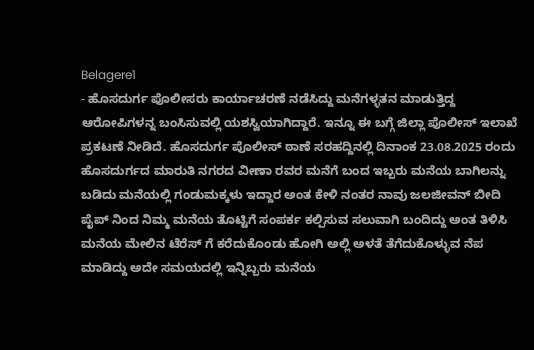Belagere1
- ಹೊಸದುರ್ಗ ಪೊಲೀಸರು ಕಾರ್ಯಾಚರಣೆ ನಡೆಸಿದ್ದು ಮನೆಗಳ್ಳತನ ಮಾಡುತ್ತಿದ್ದ ಆರೋಪಿಗಳನ್ನ ಬಂಸಿಸುವಲ್ಲಿ ಯಶಸ್ವಿಯಾಗಿದ್ದಾರೆ. ಇನ್ನೂ ಈ ಬಗ್ಗೆ ಜಿಲ್ಲಾ ಪೊಲೀಸ್ ಇಲಾಖೆ ಪ್ರಕಟಣೆ ನೀಡಿದೆ. ಹೊಸದುರ್ಗ ಪೊಲೀಸ್ ಠಾಣೆ ಸರಹದ್ದಿನಲ್ಲಿ ದಿನಾಂಕ 23.08.2025 ರಂದು ಹೊಸದುರ್ಗದ ಮಾರುತಿ ನಗರದ ವೀಣಾ ರವರ ಮನೆಗೆ ಬಂದ ಇಬ್ಬರು ಮನೆಯ ಬಾಗಿಲನ್ನು ಬಡಿದು ಮನೆಯಲ್ಲಿ ಗಂಡುಮಕ್ಕಳು ಇದ್ದಾರ ಅಂತ ಕೇಳಿ ನಂತರ ನಾವು ಜಲಜೀವನ್ ಬೀದಿ ಪೈಪ್ ನಿಂದ ನಿಮ್ಮ ಮನೆಯ ತೊಟ್ಟಿಗೆ ಸಂಪರ್ಕ ಕಲ್ಪಿಸುವ ಸಲುವಾಗಿ ಬಂದಿದ್ದು ಅಂತ ತಿಳಿಸಿ ಮನೆಯ ಮೇಲಿನ ಟೆರೆಸ್ ಗೆ ಕರೆದುಕೊಂಡು ಹೋಗಿ ಅಲ್ಲಿ ಅಳತೆ ತೆಗೆದುಕೊಳ್ಳುವ ನೆಪ ಮಾಡಿದ್ದು ಅದೇ ಸಮಯದಲ್ಲಿ ಇನ್ನಿಬ್ಬರು ಮನೆಯ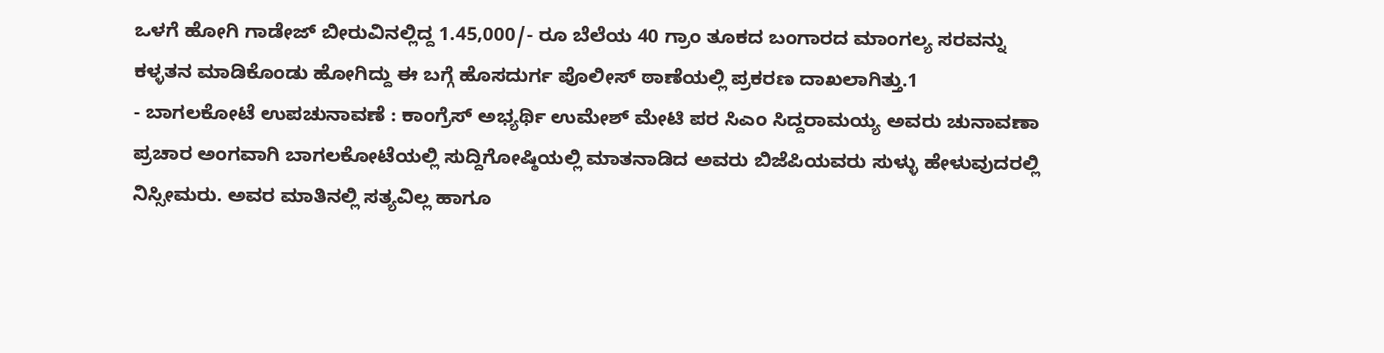ಒಳಗೆ ಹೋಗಿ ಗಾಡೇಜ್ ಬೀರುವಿನಲ್ಲಿದ್ದ 1.45,000/- ರೂ ಬೆಲೆಯ 40 ಗ್ರಾಂ ತೂಕದ ಬಂಗಾರದ ಮಾಂಗಲ್ಯ ಸರವನ್ನು ಕಳ್ಳತನ ಮಾಡಿಕೊಂಡು ಹೋಗಿದ್ದು ಈ ಬಗ್ಗೆ ಹೊಸದುರ್ಗ ಪೊಲೀಸ್ ಠಾಣೆಯಲ್ಲಿ ಪ್ರಕರಣ ದಾಖಲಾಗಿತ್ತು.1
- ಬಾಗಲಕೋಟೆ ಉಪಚುನಾವಣೆ : ಕಾಂಗ್ರೆಸ್ ಅಭ್ಯರ್ಥಿ ಉಮೇಶ್ ಮೇಟಿ ಪರ ಸಿಎಂ ಸಿದ್ದರಾಮಯ್ಯ ಅವರು ಚುನಾವಣಾ ಪ್ರಚಾರ ಅಂಗವಾಗಿ ಬಾಗಲಕೋಟೆಯಲ್ಲಿ ಸುದ್ದಿಗೋಷ್ಠಿಯಲ್ಲಿ ಮಾತನಾಡಿದ ಅವರು ಬಿಜೆಪಿಯವರು ಸುಳ್ಳು ಹೇಳುವುದರಲ್ಲಿ ನಿಸ್ಸೀಮರು. ಅವರ ಮಾತಿನಲ್ಲಿ ಸತ್ಯವಿಲ್ಲ ಹಾಗೂ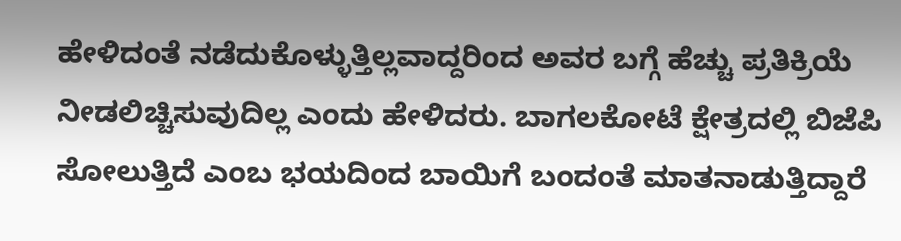ಹೇಳಿದಂತೆ ನಡೆದುಕೊಳ್ಳುತ್ತಿಲ್ಲವಾದ್ದರಿಂದ ಅವರ ಬಗ್ಗೆ ಹೆಚ್ಚು ಪ್ರತಿಕ್ರಿಯೆ ನೀಡಲಿಚ್ಚಿಸುವುದಿಲ್ಲ ಎಂದು ಹೇಳಿದರು. ಬಾಗಲಕೋಟೆ ಕ್ಷೇತ್ರದಲ್ಲಿ ಬಿಜೆಪಿ ಸೋಲುತ್ತಿದೆ ಎಂಬ ಭಯದಿಂದ ಬಾಯಿಗೆ ಬಂದಂತೆ ಮಾತನಾಡುತ್ತಿದ್ದಾರೆ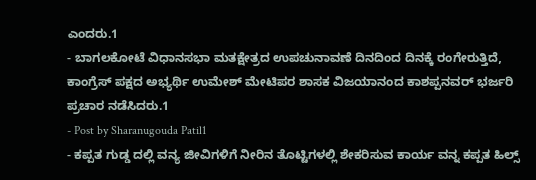ಎಂದರು.1
- ಬಾಗಲಕೋಟೆ ವಿಧಾನಸಭಾ ಮತಕ್ಷೇತ್ರದ ಉಪಚುನಾವಣೆ ದಿನದಿಂದ ದಿನಕ್ಕೆ ರಂಗೇರುತ್ತಿದೆ, ಕಾಂಗ್ರೆಸ್ ಪಕ್ಷದ ಅಭ್ಯರ್ಥಿ ಉಮೇಶ್ ಮೇಟಿಪರ ಶಾಸಕ ವಿಜಯಾನಂದ ಕಾಶಪ್ಪನವರ್ ಭರ್ಜರಿ ಪ್ರಚಾರ ನಡೆಸಿದರು.1
- Post by Sharanugouda Patil1
- ಕಪ್ಪತ ಗುಡ್ಡ ದಲ್ಲಿ ವನ್ಯ ಜೀವಿಗಳಿಗೆ ನೀರಿನ ತೊಟ್ಟಿಗಳಲ್ಲಿ ಶೇಕರಿಸುವ ಕಾರ್ಯ ವನ್ನ ಕಪ್ಪತ ಹಿಲ್ಸ್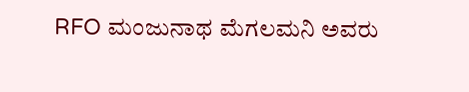RFO ಮಂಜುನಾಥ ಮೆಗಲಮನಿ ಅವರು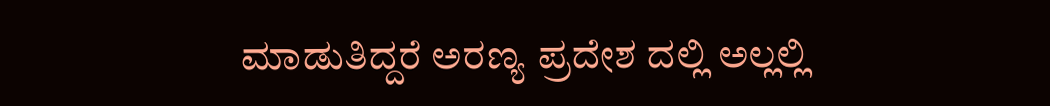ಮಾಡುತಿದ್ದರೆ ಅರಣ್ಯ ಪ್ರದೇಶ ದಲ್ಲಿ ಅಲ್ಲಲ್ಲಿ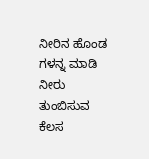ನೀರಿನ ಹೊಂಡ ಗಳನ್ನ ಮಾಡಿ ನೀರು ತುಂಬಿಸುವ ಕೆಲಸ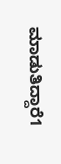ಮಾಡುತಿದ್ದಾರೆ1